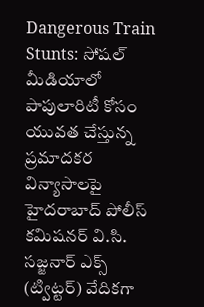Dangerous Train Stunts: సోషల్ మీడియాలో పాపులారిటీ కోసం యువత చేస్తున్న ప్రమాదకర విన్యాసాలపై హైదరాబాద్ పోలీస్ కమిషనర్ వి.సి. సజ్జనార్ ఎక్స్ (ట్విట్టర్) వేదికగా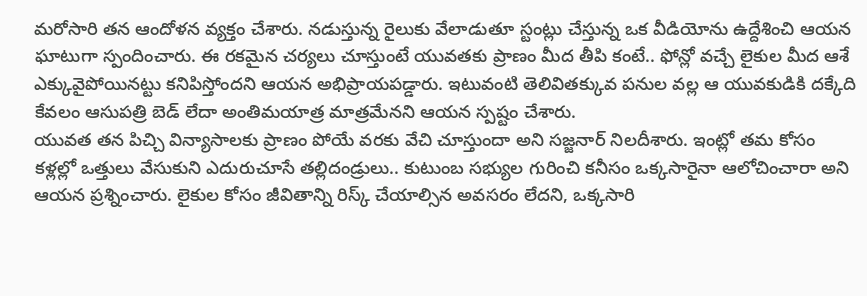మరోసారి తన ఆందోళన వ్యక్తం చేశారు. నడుస్తున్న రైలుకు వేలాడుతూ స్టంట్లు చేస్తున్న ఒక వీడియోను ఉద్దేశించి ఆయన ఘాటుగా స్పందించారు. ఈ రకమైన చర్యలు చూస్తుంటే యువతకు ప్రాణం మీద తీపి కంటే.. ఫోన్లో వచ్చే లైకుల మీద ఆశే ఎక్కువైపోయినట్టు కనిపిస్తోందని ఆయన అభిప్రాయపడ్డారు. ఇటువంటి తెలివితక్కువ పనుల వల్ల ఆ యువకుడికి దక్కేది కేవలం ఆసుపత్రి బెడ్ లేదా అంతిమయాత్ర మాత్రమేనని ఆయన స్పష్టం చేశారు.
యువత తన పిచ్చి విన్యాసాలకు ప్రాణం పోయే వరకు వేచి చూస్తుందా అని సజ్జనార్ నిలదీశారు. ఇంట్లో తమ కోసం కళ్లల్లో ఒత్తులు వేసుకుని ఎదురుచూసే తల్లిదండ్రులు.. కుటుంబ సభ్యుల గురించి కనీసం ఒక్కసారైనా ఆలోచించారా అని ఆయన ప్రశ్నించారు. లైకుల కోసం జీవితాన్ని రిస్క్ చేయాల్సిన అవసరం లేదని, ఒక్కసారి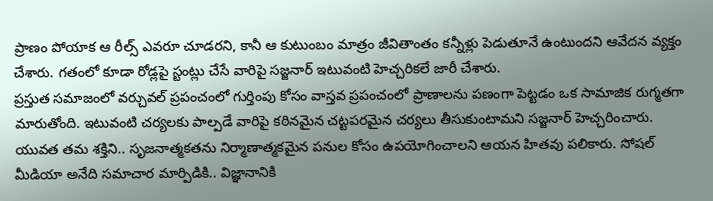ప్రాణం పోయాక ఆ రీల్స్ ఎవరూ చూడరని, కానీ ఆ కుటుంబం మాత్రం జీవితాంతం కన్నీళ్లు పెడుతూనే ఉంటుందని ఆవేదన వ్యక్తం చేశారు. గతంలో కూడా రోడ్లపై స్టంట్లు చేసే వారిపై సజ్జనార్ ఇటువంటి హెచ్చరికలే జారీ చేశారు.
ప్రస్తుత సమాజంలో వర్చువల్ ప్రపంచంలో గుర్తింపు కోసం వాస్తవ ప్రపంచంలో ప్రాణాలను పణంగా పెట్టడం ఒక సామాజిక రుగ్మతగా మారుతోంది. ఇటువంటి చర్యలకు పాల్పడే వారిపై కఠినమైన చట్టపరమైన చర్యలు తీసుకుంటామని సజ్జనార్ హెచ్చరించారు. యువత తమ శక్తిని.. సృజనాత్మకతను నిర్మాణాత్మకమైన పనుల కోసం ఉపయోగించాలని ఆయన హితవు పలికారు. సోషల్ మీడియా అనేది సమాచార మార్పిడికి.. విజ్ఞానానికి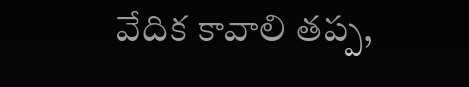వేదిక కావాలి తప్ప,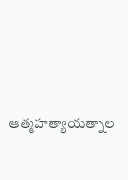ఆత్మహత్యాయత్నాల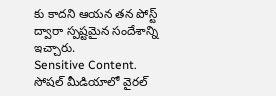కు కాదని ఆయన తన పోస్ట్ ద్వారా స్పష్టమైన సందేశాన్ని ఇచ్చారు.
Sensitive Content.
సోషల్ మీడియాలో వైరల్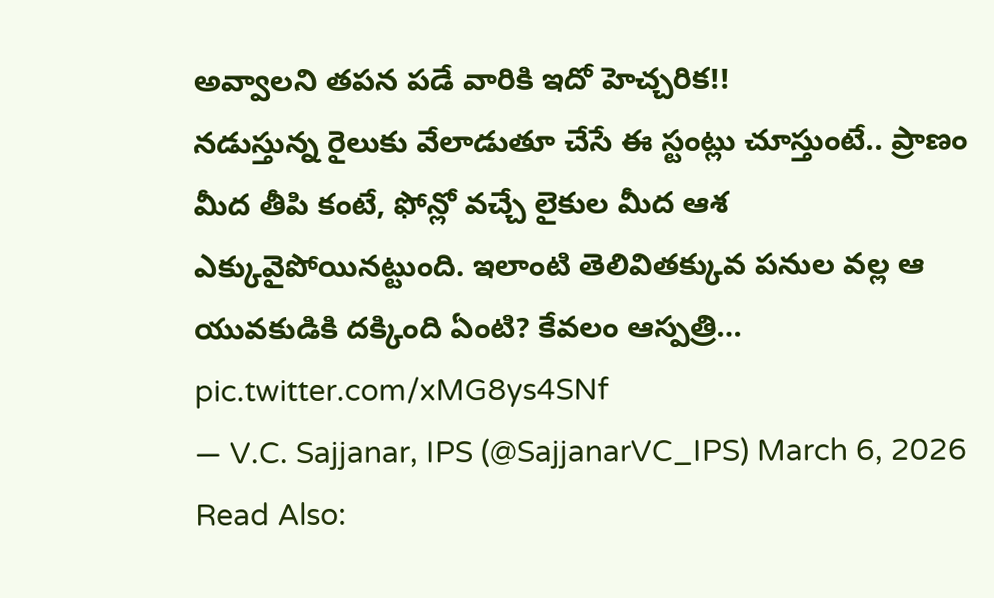అవ్వాలని తపన పడే వారికి ఇదో హెచ్చరిక!!
నడుస్తున్న రైలుకు వేలాడుతూ చేసే ఈ స్టంట్లు చూస్తుంటే.. ప్రాణం మీద తీపి కంటే, ఫోన్లో వచ్చే లైకుల మీద ఆశ ఎక్కువైపోయినట్టుంది. ఇలాంటి తెలివితక్కువ పనుల వల్ల ఆ యువకుడికి దక్కింది ఏంటి? కేవలం ఆస్పత్రి… pic.twitter.com/xMG8ys4SNf
— V.C. Sajjanar, IPS (@SajjanarVC_IPS) March 6, 2026
Read Also: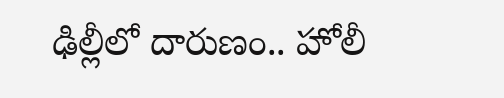ఢిల్లీలో దారుణం.. హోలీ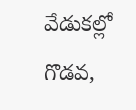వేడుకల్లో గొడవ,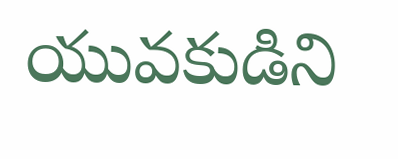యువకుడిని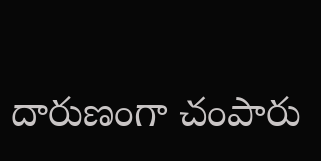దారుణంగా చంపారు